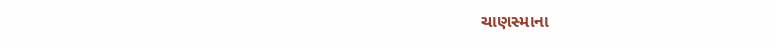ચાણસ્માના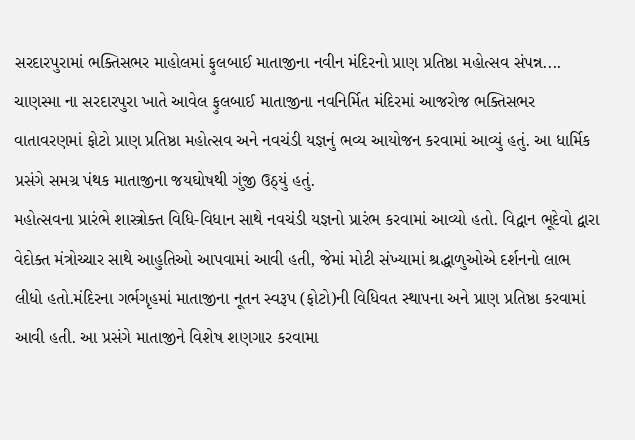સરદારપુરામાં ભક્તિસભર માહોલમાં ફુલબાઈ માતાજીના નવીન મંદિરનો પ્રાણ પ્રતિષ્ઠા મહોત્સવ સંપન્ન....
ચાણસ્મા ના સરદારપુરા ખાતે આવેલ ફુલબાઈ માતાજીના નવનિર્મિત મંદિરમાં આજરોજ ભક્તિસભર વાતાવરણમાં ફોટો પ્રાણ પ્રતિષ્ઠા મહોત્સવ અને નવચંડી યજ્ઞનું ભવ્ય આયોજન કરવામાં આવ્યું હતું. આ ધાર્મિક પ્રસંગે સમગ્ર પંથક માતાજીના જયઘોષથી ગુંજી ઉઠ્યું હતું.
મહોત્સવના પ્રારંભે શાસ્ત્રોક્ત વિધિ-વિધાન સાથે નવચંડી યજ્ઞનો પ્રારંભ કરવામાં આવ્યો હતો. વિદ્વાન ભૂદેવો દ્વારા વેદોક્ત મંત્રોચ્ચાર સાથે આહુતિઓ આપવામાં આવી હતી, જેમાં મોટી સંખ્યામાં શ્રદ્ધાળુઓએ દર્શનનો લાભ લીધો હતો.મંદિરના ગર્ભગૃહમાં માતાજીના નૂતન સ્વરૂપ (ફોટો)ની વિધિવત સ્થાપના અને પ્રાણ પ્રતિષ્ઠા કરવામાં આવી હતી. આ પ્રસંગે માતાજીને વિશેષ શણગાર કરવામા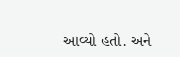આવ્યો હતો. અને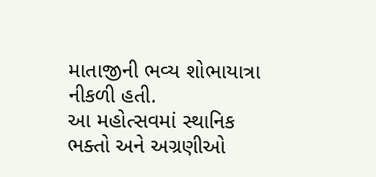માતાજીની ભવ્ય શોભાયાત્રા નીકળી હતી.
આ મહોત્સવમાં સ્થાનિક ભક્તો અને અગ્રણીઓ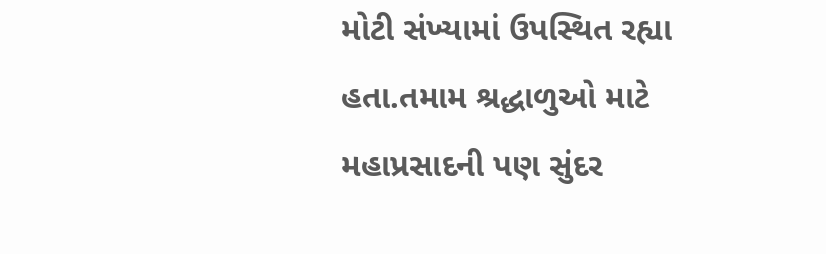મોટી સંખ્યામાં ઉપસ્થિત રહ્યા હતા.તમામ શ્રદ્ધાળુઓ માટે મહાપ્રસાદની પણ સુંદર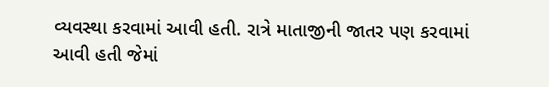વ્યવસ્થા કરવામાં આવી હતી. રાત્રે માતાજીની જાતર પણ કરવામાં આવી હતી જેમાં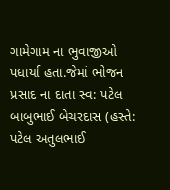ગામેગામ ના ભુવાજીઓ પધાર્યા હતા.જેમાં ભોજન પ્રસાદ ના દાતા સ્વ: પટેલ બાબુભાઈ બેચરદાસ (હસ્તે: પટેલ અતુલભાઈ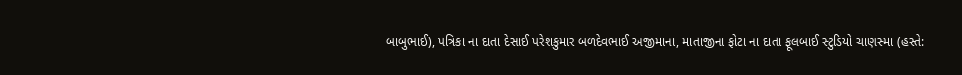બાબુભાઈ), પત્રિકા ના દાતા દેસાઈ પરેશકુમાર બળદેવભાઈ અજીમાના, માતાજીના ફોટા ના દાતા ફૂલબાઈ સ્ટુડિયો ચાણસ્મા (હસ્તે: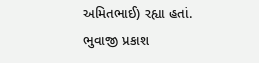અમિતભાઈ) રહ્યા હતાં. ભુવાજી પ્રકાશ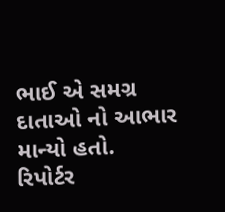ભાઈ એ સમગ્ર દાતાઓ નો આભાર માન્યો હતો.
રિપોર્ટર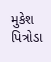મુકેશ પિત્રોડા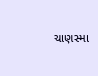ચાણસ્મા